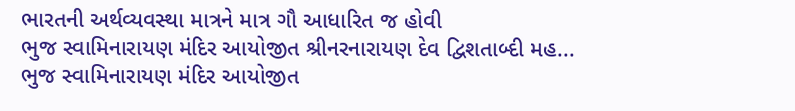ભારતની અર્થવ્યવસ્થા માત્રને માત્ર ગૌ આધારિત જ હોવી
ભુજ સ્વામિનારાયણ મંદિર આયોજીત શ્રીનરનારાયણ દેવ દ્વિશતાબ્દી મહ...
ભુજ સ્વામિનારાયણ મંદિર આયોજીત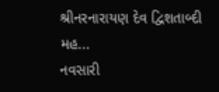શ્રીનરનારાયણ દેવ દ્વિશતાબ્દી મહ...
નવસારી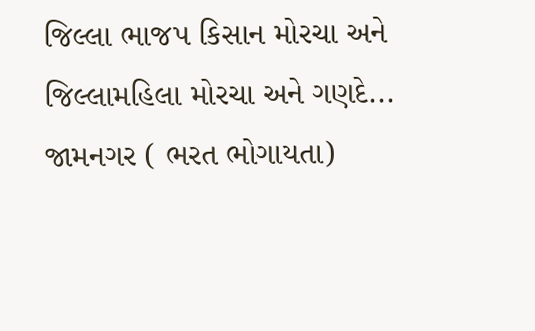જિલ્લા ભાજપ કિસાન મોરચા અને જિલ્લામહિલા મોરચા અને ગણદે...
જામનગર ( ભરત ભોગાયતા)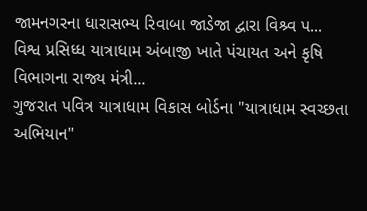જામનગરના ધારાસભ્ય રિવાબા જાડેજા દ્વારા વિશ્ર્વ પ...
વિશ્વ પ્રસિધ્ધ યાત્રાધામ અંબાજી ખાતે પંચાયત અને કૃષિ વિભાગના રાજ્ય મંત્રી...
ગુજરાત પવિત્ર યાત્રાધામ વિકાસ બોર્ડના "યાત્રાધામ સ્વચ્છતા અભિયાન"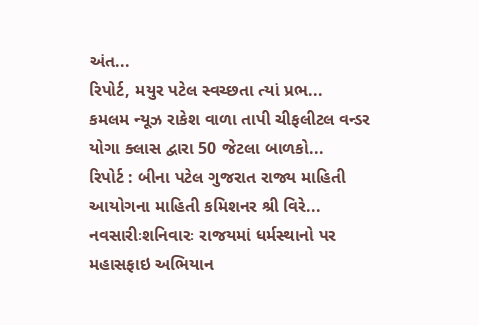અંત...
રિપોર્ટ, મયુર પટેલ સ્વચ્છતા ત્યાં પ્રભ...
કમલમ ન્યૂઝ રાકેશ વાળા તાપી ચીફલીટલ વન્ડર યોગા ક્લાસ દ્વારા 50 જેટલા બાળકો...
રિપોર્ટ : બીના પટેલ ગુજરાત રાજ્ય માહિતી આયોગના માહિતી કમિશનર શ્રી વિરે...
નવસારીઃશનિવારઃ રાજયમાં ધર્મસ્થાનો પર મહાસફાઇ અભિયાન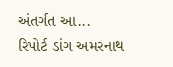અંતર્ગત આ...
રિપોર્ટ ડાંગ અમરનાથ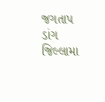જગતાપ ડાંગ જિલ્લામા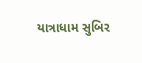યાત્રાધામ સુબિર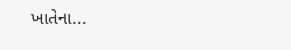ખાતેના...